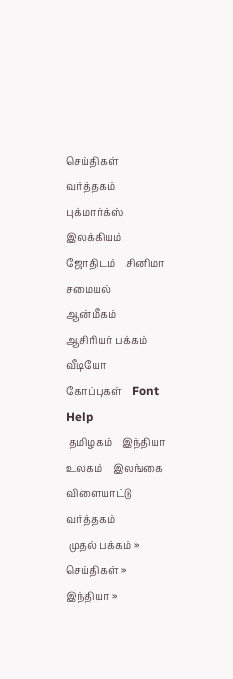செய்திகள்    வர்த்தகம்    புக்மார்க்ஸ்    இலக்கியம்    ஜோதிடம்    சினிமா    சமையல்    ஆன்மீகம்    ஆசிரியர் பக்கம்    வீடியோ    கோப்புகள்    Font Help
 தமிழகம்    இந்தியா    உலகம்    இலங்கை    விளையாட்டு    வர்த்தகம்
 முதல் பக்கம் » செய்திகள் » இந்தியா »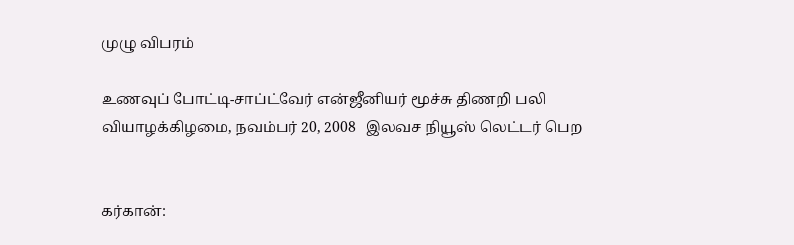முழு விபரம்

உணவுப் போட்டி-சாப்ட்வேர் என்ஜீனியர் மூச்சு திணறி பலி
வியாழக்கிழமை, நவம்பர் 20, 2008   இலவச நியூஸ் லெட்டர் பெற


கர்கான்: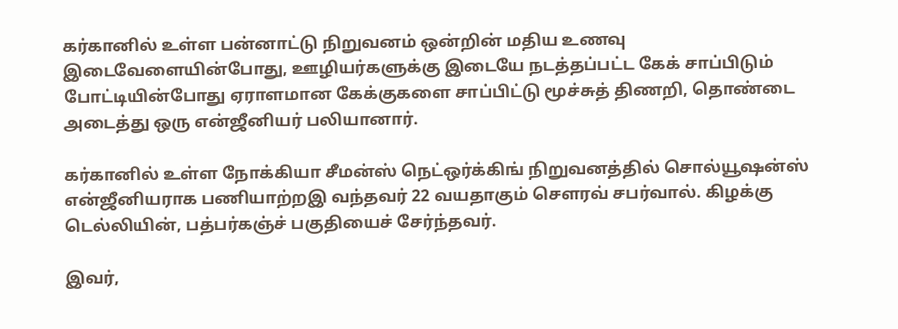கர்கானில் உள்ள பன்னாட்டு நிறுவனம் ஒன்றின் மதிய உணவு இடைவேளையின்போது, ஊழியர்களுக்கு இடையே நடத்தப்பட்ட கேக் சாப்பிடும் போட்டியின்போது ஏராளமான கேக்குகளை சாப்பிட்டு மூச்சுத் திணறி, தொண்டை அடைத்து ஒரு என்ஜீனியர் பலியானார்.

கர்கானில் உள்ள நோக்கியா சீமன்ஸ் நெட்ஒர்க்கிங் நிறுவனத்தில் சொல்யூஷன்ஸ் என்ஜீனியராக பணியாற்றஇ வந்தவர் 22 வயதாகும் செளரவ் சபர்வால். கிழக்கு டெல்லியின், பத்பர்கஞ்ச் பகுதியைச் சேர்ந்தவர்.

இவர்,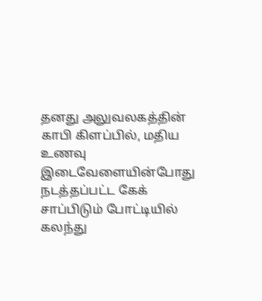தனது அலுவலகத்தின் காபி கிளப்பில், மதிய உணவு இடைவேளையின்போது நடத்தப்பட்ட கேக் சாப்பிடும் போட்டியில் கலந்து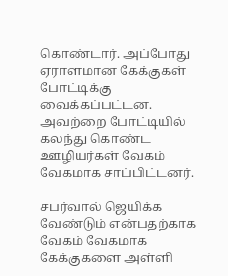கொண்டார். அப்போது ஏராளமான கேக்குகள் போட்டிக்கு வைக்கப்பட்டன. அவற்றை போட்டியில் கலந்து கொண்ட ஊழியர்கள் வேகம் வேகமாக சாப்பிட்டனர்.

சபர்வால் ஜெயிக்க வேண்டும் என்பதற்காக வேகம் வேகமாக கேக்குகளை அள்ளி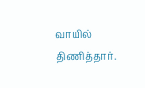வாயில் திணித்தார்.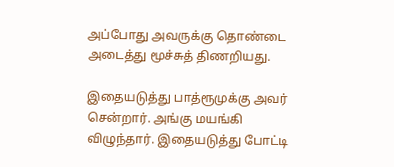அப்போது அவருக்கு தொண்டை அடைத்து மூச்சுத் திணறியது.

இதையடுத்து பாத்ரூமுக்கு அவர் சென்றார். அங்கு மயங்கி விழுந்தார். இதையடுத்து போட்டி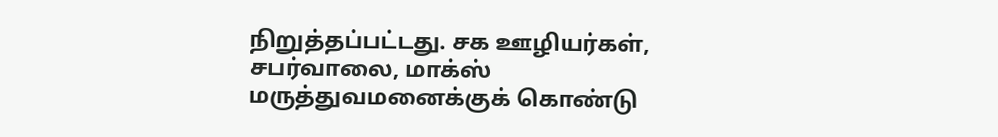நிறுத்தப்பட்டது. சக ஊழியர்கள், சபர்வாலை, மாக்ஸ் மருத்துவமனைக்குக் கொண்டு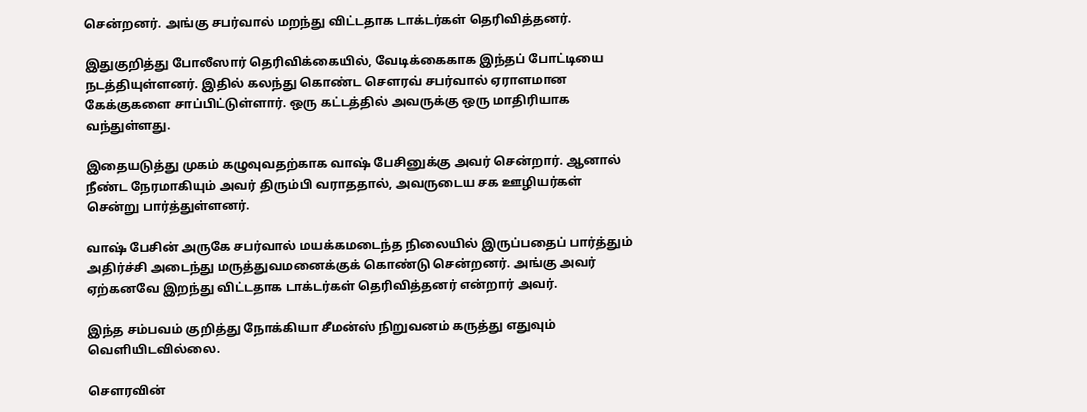சென்றனர். அங்கு சபர்வால் மறந்து விட்டதாக டாக்டர்கள் தெரிவித்தனர்.

இதுகுறித்து போலீஸார் தெரிவிக்கையில், வேடிக்கைகாக இந்தப் போட்டியை நடத்தியுள்ளனர். இதில் கலந்து கொண்ட செளரவ் சபர்வால் ஏராளமான கேக்குகளை சாப்பிட்டுள்ளார். ஒரு கட்டத்தில் அவருக்கு ஒரு மாதிரியாக வந்துள்ளது.

இதையடுத்து முகம் கழுவுவதற்காக வாஷ் பேசினுக்கு அவர் சென்றார். ஆனால் நீண்ட நேரமாகியும் அவர் திரும்பி வராததால், அவருடைய சக ஊழியர்கள் சென்று பார்த்துள்ளனர்.

வாஷ் பேசின் அருகே சபர்வால் மயக்கமடைந்த நிலையில் இருப்பதைப் பார்த்தும் அதிர்ச்சி அடைந்து மருத்துவமனைக்குக் கொண்டு சென்றனர். அங்கு அவர் ஏற்கனவே இறந்து விட்டதாக டாக்டர்கள் தெரிவித்தனர் என்றார் அவர்.

இந்த சம்பவம் குறித்து நோக்கியா சீமன்ஸ் நிறுவனம் கருத்து எதுவும் வெளியிடவில்லை.

செளரவின்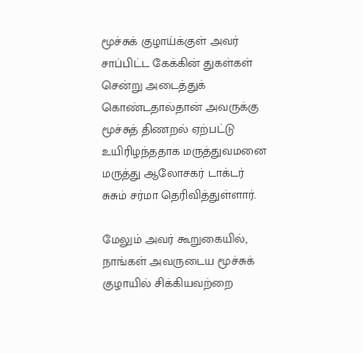மூச்சுக் குழாய்க்குள் அவர் சாப்பிட்ட கேக்கின் துகள்கள் சென்று அடைத்துக் கொண்டதால்தான் அவருக்கு மூச்சுத் திணறல் ஏற்பட்டு உயிரிழந்ததாக மருத்துவமனை மருத்து ஆலோசகர் டாக்டர் சுசும் சர்மா தெரிவித்துள்ளார்.

மேலும் அவர் கூறுகையில், நாங்கள் அவருடைய மூச்சுக் குழாயில் சிக்கியவற்றை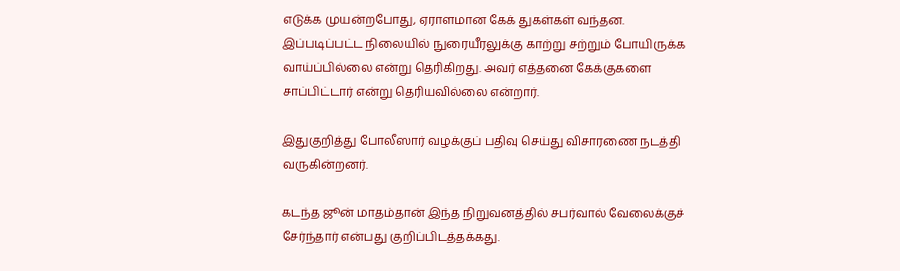எடுக்க முயன்றபோது, ஏராளமான கேக் துகள்கள் வந்தன. இப்படிப்பட்ட நிலையில் நுரையீரலுக்கு காற்று சற்றும் போயிருக்க வாய்ப்பில்லை என்று தெரிகிறது. அவர் எத்தனை கேக்குகளை சாப்பிட்டார் என்று தெரியவில்லை என்றார்.

இதுகுறித்து போலீஸார் வழக்குப் பதிவு செய்து விசாரணை நடத்தி வருகின்றனர்.

கடந்த ஜூன் மாதம்தான் இந்த நிறுவனத்தில் சபர்வால் வேலைக்குச் சேர்ந்தார் என்பது குறிப்பிடத்தக்கது.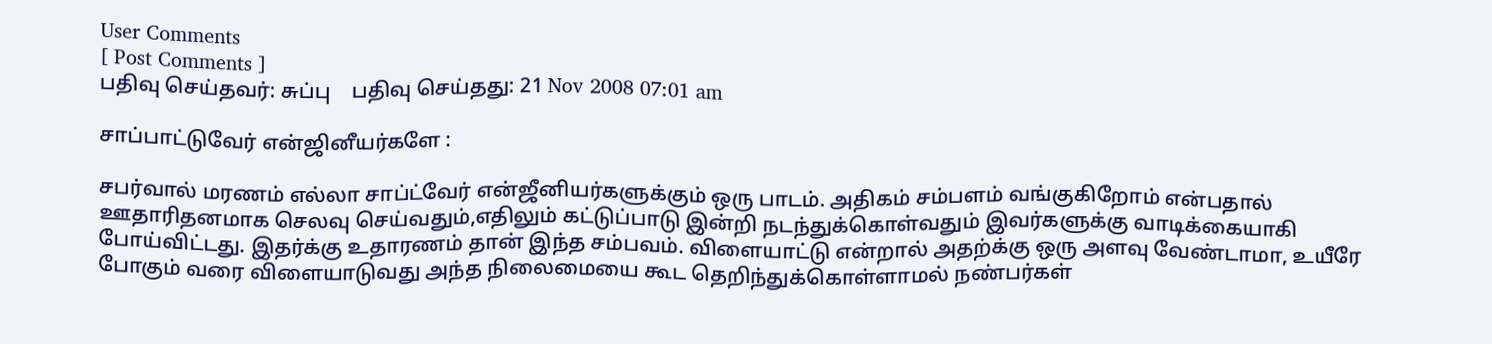User Comments
[ Post Comments ]
பதிவு செய்தவர்: சுப்பு    பதிவு செய்தது: 21 Nov 2008 07:01 am

சாப்பாட்டுவேர் என்ஜினீயர்களே :

சபர்வால் மரணம் எல்லா சாப்ட்வேர் என்ஜீனியர்களுக்கும் ஒரு பாடம். அதிகம் சம்பளம் வங்குகிறோம் என்பதால் ஊதாரிதனமாக செலவு செய்வதும்,எதிலும் கட்டுப்பாடு இன்றி நடந்துக்கொள்வதும் இவர்களுக்கு வாடிக்கையாகி போய்விட்டது. இதர்க்கு உதாரணம் தான் இந்த சம்பவம். விளையாட்டு என்றால் அதற்க்கு ஒரு அளவு வேண்டாமா, உயீரே போகும் வரை விளையாடுவது அந்த நிலைமையை கூட தெறிந்துக்கொள்ளாமல் நண்பர்கள்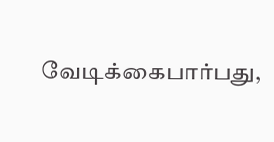வேடிக்கைபார்பது,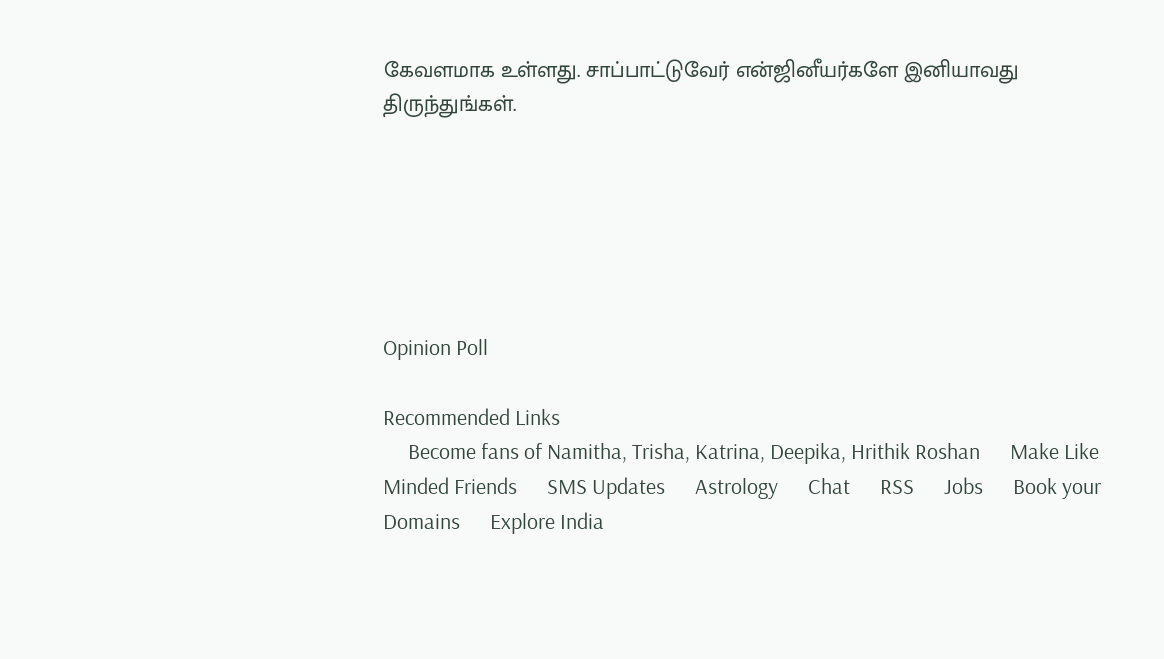கேவளமாக உள்ளது. சாப்பாட்டுவேர் என்ஜினீயர்களே இனியாவது திருந்துங்கள்.






Opinion Poll

Recommended Links
     Become fans of Namitha, Trisha, Katrina, Deepika, Hrithik Roshan      Make Like Minded Friends      SMS Updates      Astrology      Chat      RSS      Jobs      Book your Domains      Explore India